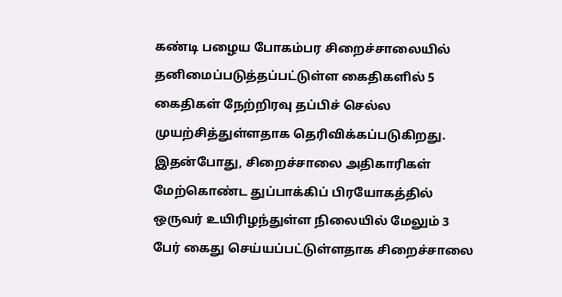கண்டி பழைய போகம்பர சிறைச்சாலையில் தனிமைப்படுத்தப்பட்டுள்ள கைதிகளில் 5 கைதிகள் நேற்றிரவு தப்பிச் செல்ல முயற்சித்துள்ளதாக தெரிவிக்கப்படுகிறது.
இதன்போது, சிறைச்சாலை அதிகாரிகள் மேற்கொண்ட துப்பாக்கிப் பிரயோகத்தில் ஒருவர் உயிரிழந்துள்ள நிலையில் மேலும் 3 பேர் கைது செய்யப்பட்டுள்ளதாக சிறைச்சாலை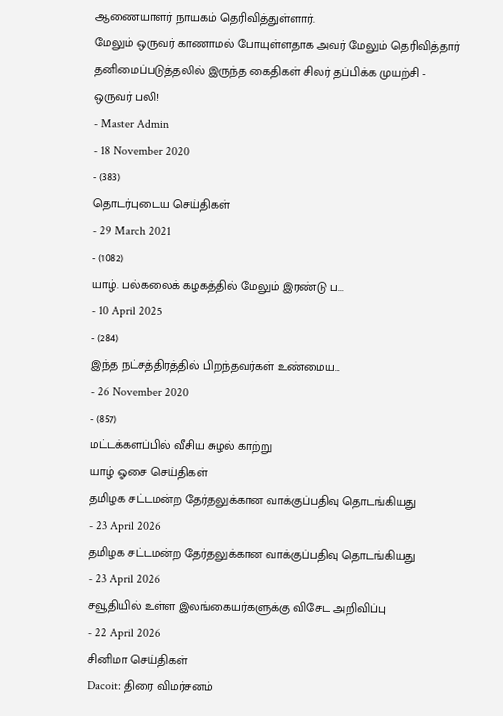ஆணையாளர் நாயகம் தெரிவித்துள்ளார்.
மேலும் ஒருவர் காணாமல் போயுள்ளதாக அவர் மேலும் தெரிவித்தார்
தனிமைப்படுத்தலில் இருந்த கைதிகள் சிலர் தப்பிக்க முயற்சி - ஒருவர் பலி!
- Master Admin
- 18 November 2020
- (383)
தொடர்புடைய செய்திகள்
- 29 March 2021
- (1082)
யாழ். பல்கலைக் கழகத்தில் மேலும் இரண்டு ப...
- 10 April 2025
- (284)
இந்த நட்சத்திரத்தில் பிறந்தவர்கள் உண்மைய...
- 26 November 2020
- (857)
மட்டக்களப்பில் வீசிய சுழல் காற்று
யாழ் ஓசை செய்திகள்
தமிழக சட்டமன்ற தேர்தலுக்கான வாக்குப்பதிவு தொடங்கியது
- 23 April 2026
தமிழக சட்டமன்ற தேர்தலுக்கான வாக்குப்பதிவு தொடங்கியது
- 23 April 2026
சவூதியில் உள்ள இலங்கையர்களுக்கு விசேட அறிவிப்பு
- 22 April 2026
சினிமா செய்திகள்
Dacoit: திரை விமர்சனம்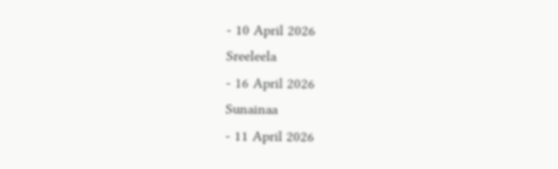- 10 April 2026
Sreeleela
- 16 April 2026
Sunainaa
- 11 April 2026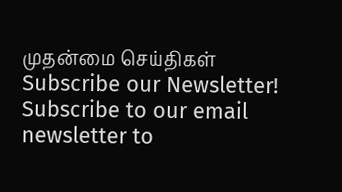முதன்மை செய்திகள்
Subscribe our Newsletter!
Subscribe to our email newsletter to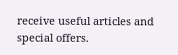receive useful articles and special offers.